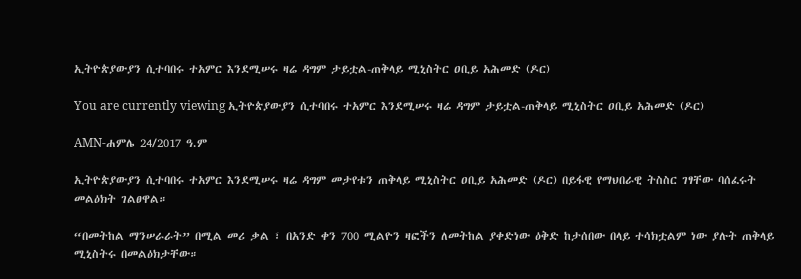ኢትዮጵያውያን ሲተባበሩ ተአምር እንደሚሠሩ ዛሬ ዳግም ታይቷል-ጠቅላይ ሚኒስትር ዐቢይ አሕመድ (ዶር)

You are currently viewing ኢትዮጵያውያን ሲተባበሩ ተአምር እንደሚሠሩ ዛሬ ዳግም ታይቷል-ጠቅላይ ሚኒስትር ዐቢይ አሕመድ (ዶር)

AMN-ሐምሌ 24/2017 ዓ.ም

ኢትዮጵያውያን ሲተባበሩ ተአምር እንደሚሠሩ ዛሬ ዳግም መታየቱን ጠቅላይ ሚኒስትር ዐቢይ አሕመድ (ዶር) በይፋዊ የማህበራዊ ትስስር ገፃቸው ባሰፈሩት መልዕክት ገልፀዋል።

“በመትከል ማንሠራራት” በሚል መሪ ቃል ፣ በአንድ ቀን 700 ሚልዮን ዛፎችን ለመትከል ያቀድነው ዕቅድ ከታሰበው በላይ ተሳክቷልም ነው ያሉት ጠቅላይ ሚኒስትሩ በመልዕክታቸው።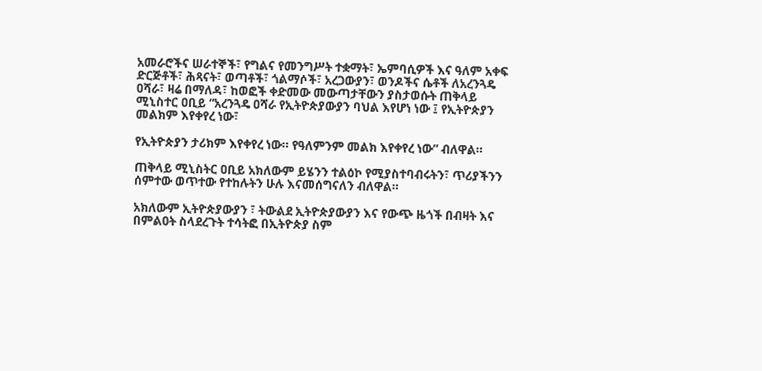አመራሮችና ሠራተኞች፣ የግልና የመንግሥት ተቋማት፣ ኤምባሲዎች እና ዓለም አቀፍ ድርጅቶች፣ ሕጻናት፣ ወጣቶች፣ ጎልማሶች፣ አረጋውያን፣ ወንዶችና ሴቶች ለአረንጓዴ ዐሻራ፣ ዛሬ በማለዳ፣ ከወፎች ቀድመው መውጣታቸውን ያስታወሱት ጠቅላይ ሚኒስተር ዐቢይ “አረንጓዴ ዐሻራ የኢትዮጵያውያን ባህል እየሆነ ነው ፤ የኢትዮጵያን መልክም እየቀየረ ነው፣

የኢትዮጵያን ታሪክም እየቀየረ ነው። የዓለምንም መልክ እየቀየረ ነው” ብለዋል።

ጠቅላይ ሚኒስትር ዐቢይ አክለውም ይሄንን ተልዕኮ የሚያስተባብሩትን፣ ጥሪያችንን ሰምተው ወጥተው የተከሉትን ሁሉ እናመሰግናለን ብለዋል።

አክለውም ኢትዮጵያውያን ፣ ትውልደ ኢትዮጵያውያን እና የውጭ ዜጎች በብዛት እና በምልዐት ስላደረጉት ተሳትፎ በኢትዮጵያ ስም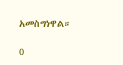አመስግነዋል።

0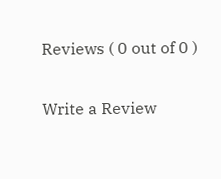Reviews ( 0 out of 0 )

Write a Review